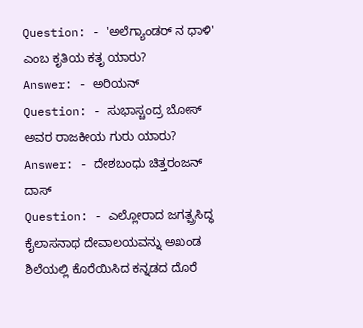Question: - 'ಅಲೆಗ್ಯಾಂಡರ್ ನ ಧಾಳಿ' ಎಂಬ ಕೃತಿಯ ಕತೃ ಯಾರು?
Answer: - ಅರಿಯನ್
Question: - ಸುಭಾಸ್ಚಂದ್ರ ಬೋಸ್ ಅವರ ರಾಜಕೀಯ ಗುರು ಯಾರು?
Answer: - ದೇಶಬಂಧು ಚಿತ್ತರಂಜನ್ ದಾಸ್
Question: - ಎಲ್ಲೋರಾದ ಜಗತ್ಪ್ರಸಿದ್ಧ ಕೈಲಾಸನಾಥ ದೇವಾಲಯವನ್ನು ಅಖಂಡ ಶಿಲೆಯಲ್ಲಿ ಕೊರೆಯಿಸಿದ ಕನ್ನಡದ ದೊರೆ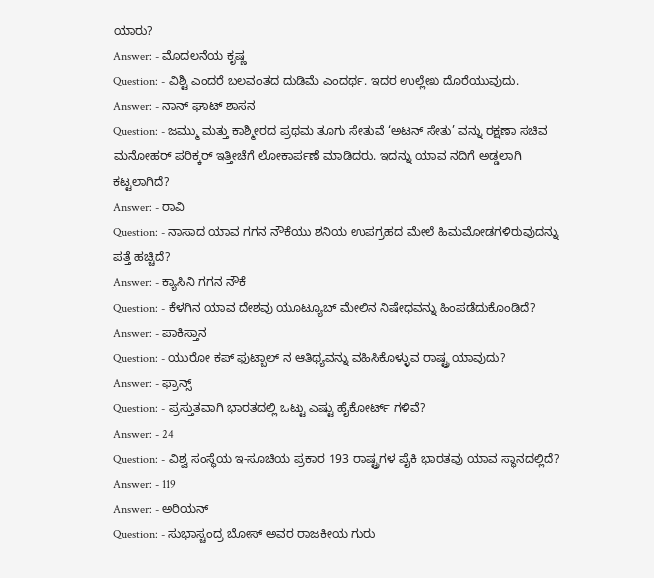ಯಾರು?
Answer: - ಮೊದಲನೆಯ ಕೃಷ್ಣ
Question: - ವಿಶ್ಟಿ ಎಂದರೆ ಬಲವಂತದ ದುಡಿಮೆ ಎಂದರ್ಥ. ಇದರ ಉಲ್ಲೇಖ ದೊರೆಯುವುದು.
Answer: - ನಾನ್ ಘಾಟ್ ಶಾಸನ
Question: - ಜಮ್ಮು ಮತ್ತು ಕಾಶ್ಮೀರದ ಪ್ರಥಮ ತೂಗು ಸೇತುವೆ ‘ಅಟನ್ ಸೇತು’ ವನ್ನು ರಕ್ಷಣಾ ಸಚಿವ ಮನೋಹರ್ ಪರಿಕ್ಕರ್ ಇತ್ತೀಚೆಗೆ ಲೋಕಾರ್ಪಣೆ ಮಾಡಿದರು. ಇದನ್ನು ಯಾವ ನದಿಗೆ ಅಡ್ಡಲಾಗಿ ಕಟ್ಟಲಾಗಿದೆ?
Answer: - ರಾವಿ
Question: - ನಾಸಾದ ಯಾವ ಗಗನ ನೌಕೆಯು ಶನಿಯ ಉಪಗ್ರಹದ ಮೇಲೆ ಹಿಮಮೋಡಗಳಿರುವುದನ್ನು ಪತ್ತೆ ಹಚ್ಚಿದೆ?
Answer: - ಕ್ಯಾಸಿನಿ ಗಗನ ನೌಕೆ
Question: - ಕೆಳಗಿನ ಯಾವ ದೇಶವು ಯೂಟ್ಯೂಬ್ ಮೇಲಿನ ನಿಷೇಧವನ್ನು ಹಿಂಪಡೆದುಕೊಂಡಿದೆ?
Answer: - ಪಾಕಿಸ್ತಾನ
Question: - ಯುರೋ ಕಪ್ ಫುಟ್ಬಾಲ್ ನ ಆತಿಥ್ಯವನ್ನು ವಹಿಸಿಕೊಳ್ಳುವ ರಾಷ್ಟ್ರ ಯಾವುದು?
Answer: - ಫ್ರಾನ್ಸ್
Question: - ಪ್ರಸ್ತುತವಾಗಿ ಭಾರತದಲ್ಲಿ ಒಟ್ಟು ಎಷ್ಟು ಹೈಕೋರ್ಟ್ ಗಳಿವೆ?
Answer: - 24
Question: - ವಿಶ್ವ ಸಂಸ್ಥೆಯ ಇ-ಸೂಚಿಯ ಪ್ರಕಾರ 193 ರಾಷ್ಟ್ರಗಳ ಪೈಕಿ ಭಾರತವು ಯಾವ ಸ್ಥಾನದಲ್ಲಿದೆ?
Answer: - 119
Answer: - ಅರಿಯನ್
Question: - ಸುಭಾಸ್ಚಂದ್ರ ಬೋಸ್ ಅವರ ರಾಜಕೀಯ ಗುರು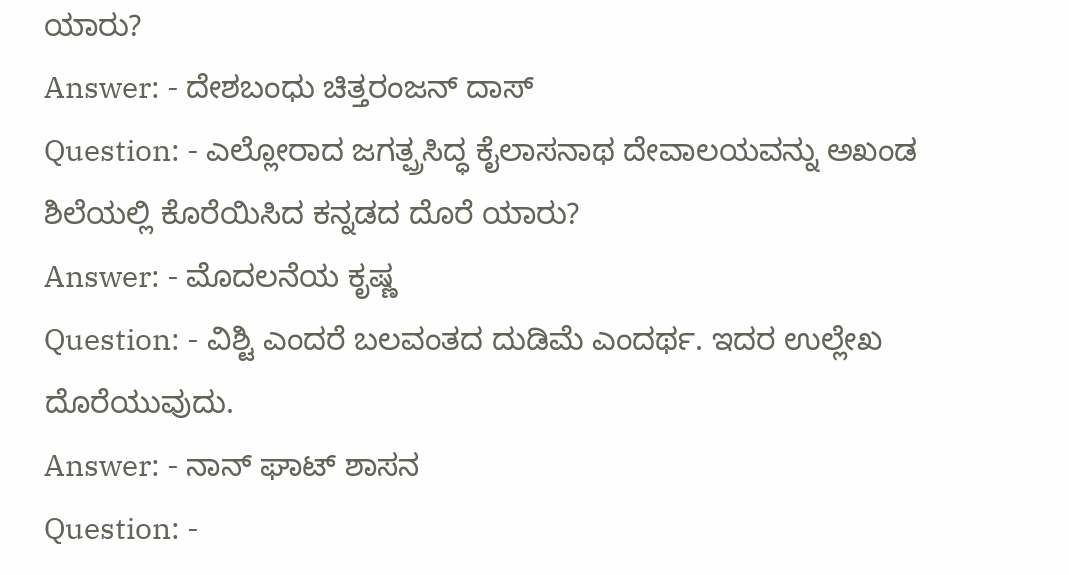ಯಾರು?
Answer: - ದೇಶಬಂಧು ಚಿತ್ತರಂಜನ್ ದಾಸ್
Question: - ಎಲ್ಲೋರಾದ ಜಗತ್ಪ್ರಸಿದ್ಧ ಕೈಲಾಸನಾಥ ದೇವಾಲಯವನ್ನು ಅಖಂಡ ಶಿಲೆಯಲ್ಲಿ ಕೊರೆಯಿಸಿದ ಕನ್ನಡದ ದೊರೆ ಯಾರು?
Answer: - ಮೊದಲನೆಯ ಕೃಷ್ಣ
Question: - ವಿಶ್ಟಿ ಎಂದರೆ ಬಲವಂತದ ದುಡಿಮೆ ಎಂದರ್ಥ. ಇದರ ಉಲ್ಲೇಖ ದೊರೆಯುವುದು.
Answer: - ನಾನ್ ಘಾಟ್ ಶಾಸನ
Question: -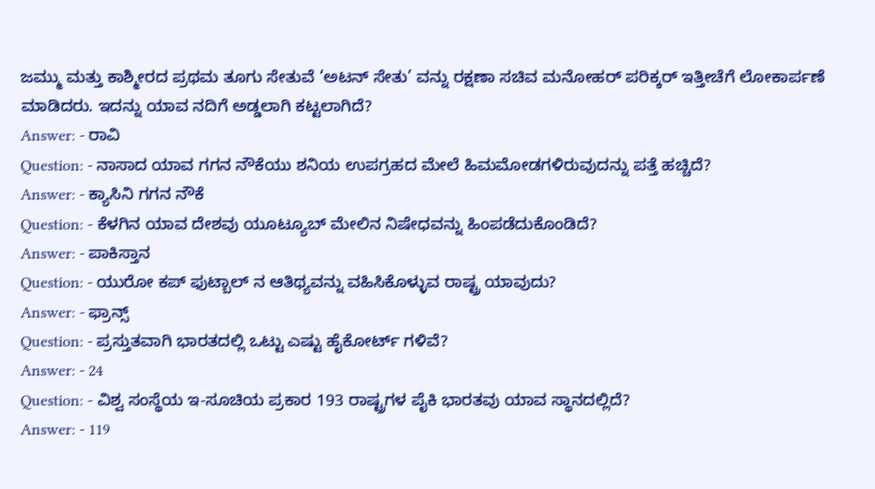ಜಮ್ಮು ಮತ್ತು ಕಾಶ್ಮೀರದ ಪ್ರಥಮ ತೂಗು ಸೇತುವೆ ‘ಅಟನ್ ಸೇತು’ ವನ್ನು ರಕ್ಷಣಾ ಸಚಿವ ಮನೋಹರ್ ಪರಿಕ್ಕರ್ ಇತ್ತೀಚೆಗೆ ಲೋಕಾರ್ಪಣೆ ಮಾಡಿದರು. ಇದನ್ನು ಯಾವ ನದಿಗೆ ಅಡ್ಡಲಾಗಿ ಕಟ್ಟಲಾಗಿದೆ?
Answer: - ರಾವಿ
Question: - ನಾಸಾದ ಯಾವ ಗಗನ ನೌಕೆಯು ಶನಿಯ ಉಪಗ್ರಹದ ಮೇಲೆ ಹಿಮಮೋಡಗಳಿರುವುದನ್ನು ಪತ್ತೆ ಹಚ್ಚಿದೆ?
Answer: - ಕ್ಯಾಸಿನಿ ಗಗನ ನೌಕೆ
Question: - ಕೆಳಗಿನ ಯಾವ ದೇಶವು ಯೂಟ್ಯೂಬ್ ಮೇಲಿನ ನಿಷೇಧವನ್ನು ಹಿಂಪಡೆದುಕೊಂಡಿದೆ?
Answer: - ಪಾಕಿಸ್ತಾನ
Question: - ಯುರೋ ಕಪ್ ಫುಟ್ಬಾಲ್ ನ ಆತಿಥ್ಯವನ್ನು ವಹಿಸಿಕೊಳ್ಳುವ ರಾಷ್ಟ್ರ ಯಾವುದು?
Answer: - ಫ್ರಾನ್ಸ್
Question: - ಪ್ರಸ್ತುತವಾಗಿ ಭಾರತದಲ್ಲಿ ಒಟ್ಟು ಎಷ್ಟು ಹೈಕೋರ್ಟ್ ಗಳಿವೆ?
Answer: - 24
Question: - ವಿಶ್ವ ಸಂಸ್ಥೆಯ ಇ-ಸೂಚಿಯ ಪ್ರಕಾರ 193 ರಾಷ್ಟ್ರಗಳ ಪೈಕಿ ಭಾರತವು ಯಾವ ಸ್ಥಾನದಲ್ಲಿದೆ?
Answer: - 119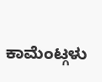ಕಾಮೆಂಟ್ಗಳು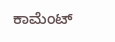ಕಾಮೆಂಟ್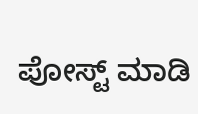ಪೋಸ್ಟ್ ಮಾಡಿ